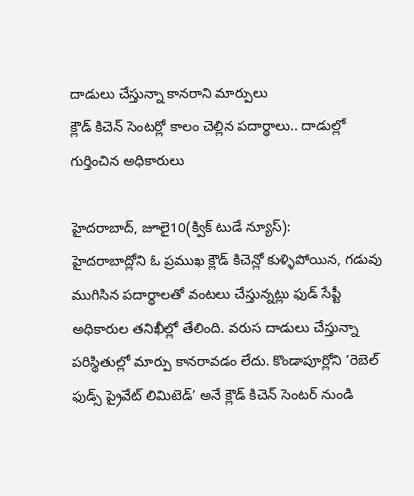దాడులు చేస్తున్నా కానరాని మార్పులు
క్లౌడ్ కిచెన్ సెంటర్లో కాలం చెల్లిన పదార్థాలు.. దాడుల్లో గుర్తించిన అధికారులు

హైదరాబాద్, జూలై10(క్విక్ టుడే న్యూస్):
హైదరాబాద్లోని ఓ ప్రముఖ క్లౌడ్ కిచెన్లో కుళ్ళిపోయిన, గడువు ముగిసిన పదార్థాలతో వంటలు చేస్తున్నట్లు ఫుడ్ సేప్టీ అధికారుల తనిఖీల్లో తేలింది. వరుస దాడులు చేస్తున్నా పరిస్థితుల్లో మార్పు కానరావడం లేదు. కొండాపూర్లోని ’రెబెల్ ఫుడ్స్ ప్రైవేట్ లిమిటెడ్’ అనే క్లౌడ్ కిచెన్ సెంటర్ నుండి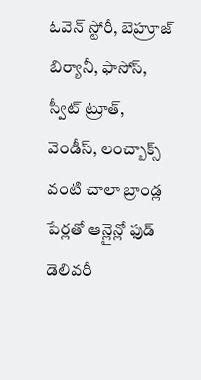ఓవెన్ స్టోరీ, బెహ్రూజ్ బిర్యానీ, ఫాసోస్, స్వీట్ ట్రూత్, వెండీస్, లంచ్బాక్స్ వంటి చాలా బ్రాండ్ల పేర్లతో ఆన్లైన్లో ఫుడ్ డెలివరీ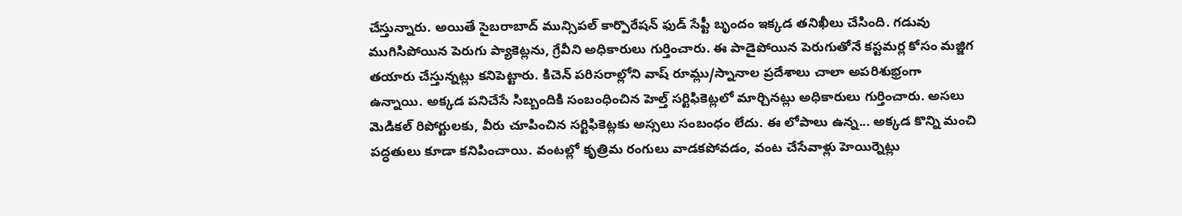చేస్తున్నారు. అయితే సైబరాబాద్ మున్సిపల్ కార్పొరేషన్ ఫుడ్ సేప్టీ బృందం ఇక్కడ తనిఖీలు చేసింది. గడువు ముగిసిపోయిన పెరుగు ప్యాకెట్లను, గ్రేవీని అధికారులు గుర్తించారు. ఈ పాడైపోయిన పెరుగుతోనే కస్టమర్ల కోసం మజ్జిగ తయారు చేస్తున్నట్లు కనిపెట్టారు. కిచెన్ పరిసరాల్లోని వాష్ రూమ్లు/స్నానాల ప్రదేశాలు చాలా అపరిశుభ్రంగా ఉన్నాయి. అక్కడ పనిచేసే సిబ్బందికి సంబంధించిన హెల్త్ సర్టిఫికెట్లలో మార్చినట్లు అధికారులు గుర్తించారు. అసలు మెడికల్ రిపోర్టులకు, వీరు చూపించిన సర్టిఫికెట్లకు అస్సలు సంబంధం లేదు. ఈ లోపాలు ఉన్న... అక్కడ కొన్ని మంచి పద్ధతులు కూడా కనిపించాయి. వంటల్లో కృత్రిమ రంగులు వాడకపోవడం, వంట చేసేవాళ్లు హెయిర్నెట్లు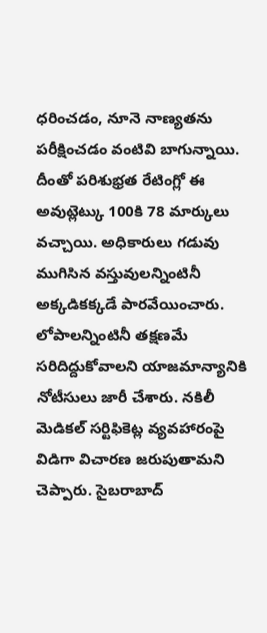ధరించడం, నూనె నాణ్యతను పరీక్షించడం వంటివి బాగున్నాయి. దీంతో పరిశుభ్రత రేటింగ్లో ఈ అవుట్లెట్కు 100కి 78 మార్కులు వచ్చాయి. అధికారులు గడువు ముగిసిన వస్తువులన్నింటినీ అక్కడికక్కడే పారవేయించారు. లోపాలన్నింటినీ తక్షణమే సరిదిద్దుకోవాలని యాజమాన్యానికి నోటీసులు జారీ చేశారు. నకిలీ మెడికల్ సర్టిఫికెట్ల వ్యవహారంపై విడిగా విచారణ జరుపుతామని చెప్పారు. సైబరాబాద్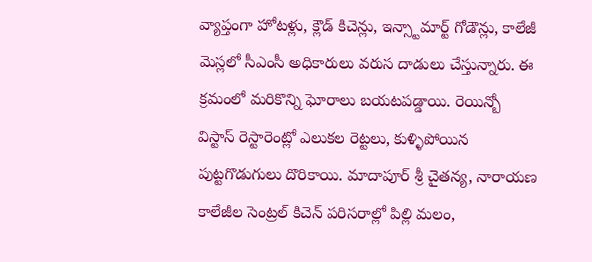వ్యాప్తంగా హోటళ్లు, క్లౌడ్ కిచెన్లు, ఇన్స్టామార్ట్ గోడౌన్లు, కాలేజీ మెస్లలో సీఎంసీ అధికారులు వరుస దాడులు చేస్తున్నారు. ఈ క్రమంలో మరికొన్ని ఘోరాలు బయటపడ్డాయి. రెయిన్బో విస్టాస్ రెస్టారెంట్లో ఎలుకల రెట్టలు, కుళ్ళిపోయిన పుట్టగొడుగులు దొరికాయి. మాదాపూర్ శ్రీ చైతన్య, నారాయణ కాలేజీల సెంట్రల్ కిచెన్ పరిసరాల్లో పిల్లి మలం,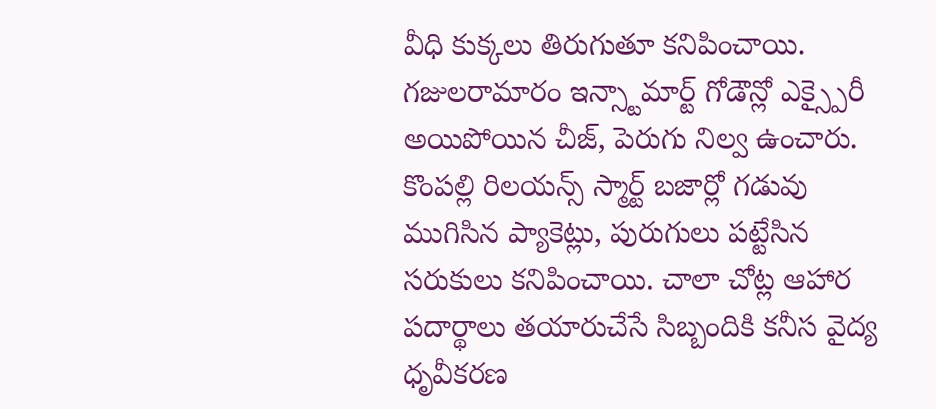వీధి కుక్కలు తిరుగుతూ కనిపించాయి. గజులరామారం ఇన్స్టామార్ట్ గోడౌన్లో ఎక్స్పైరీ అయిపోయిన చీజ్, పెరుగు నిల్వ ఉంచారు. కొంపల్లి రిలయన్స్ స్మార్ట్ బజార్లో గడువు ముగిసిన ప్యాకెట్లు, పురుగులు పట్టేసిన సరుకులు కనిపించాయి. చాలా చోట్ల ఆహార పదార్థాలు తయారుచేసే సిబ్బందికి కనీస వైద్య ధృవీకరణ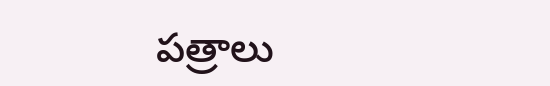పత్రాలు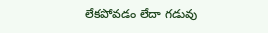లేకపోవడం లేదా గడువు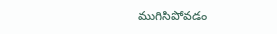ముగిసిపోవడం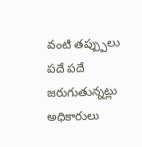వంటి తప్ప్పులు పదే పదే జరుగుతున్నట్లు అధికారులు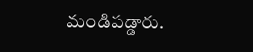మండిపడ్డారు.